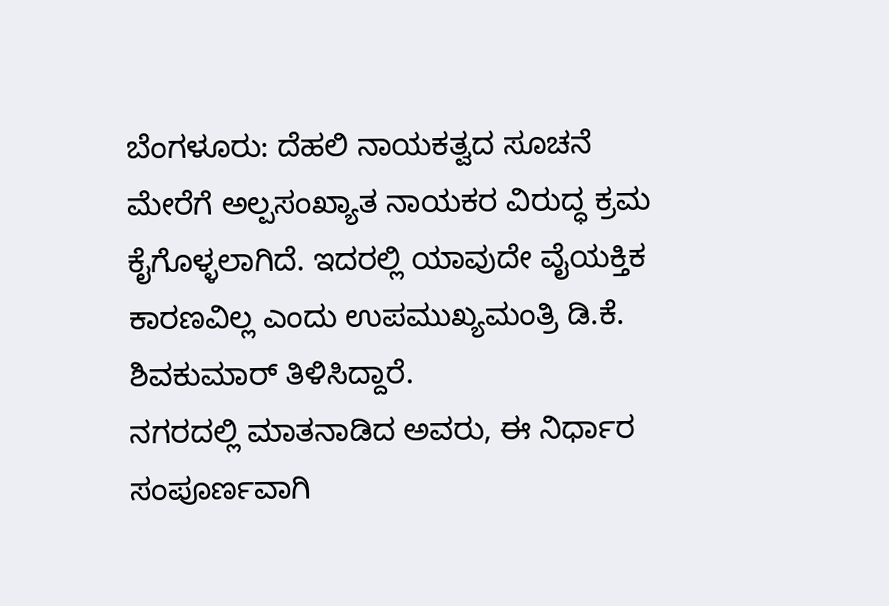ಬೆಂಗಳೂರು: ದೆಹಲಿ ನಾಯಕತ್ವದ ಸೂಚನೆ ಮೇರೆಗೆ ಅಲ್ಪಸಂಖ್ಯಾತ ನಾಯಕರ ವಿರುದ್ಧ ಕ್ರಮ ಕೈಗೊಳ್ಳಲಾಗಿದೆ. ಇದರಲ್ಲಿ ಯಾವುದೇ ವೈಯಕ್ತಿಕ ಕಾರಣವಿಲ್ಲ ಎಂದು ಉಪಮುಖ್ಯಮಂತ್ರಿ ಡಿ.ಕೆ. ಶಿವಕುಮಾರ್ ತಿಳಿಸಿದ್ದಾರೆ.
ನಗರದಲ್ಲಿ ಮಾತನಾಡಿದ ಅವರು, ಈ ನಿರ್ಧಾರ ಸಂಪೂರ್ಣವಾಗಿ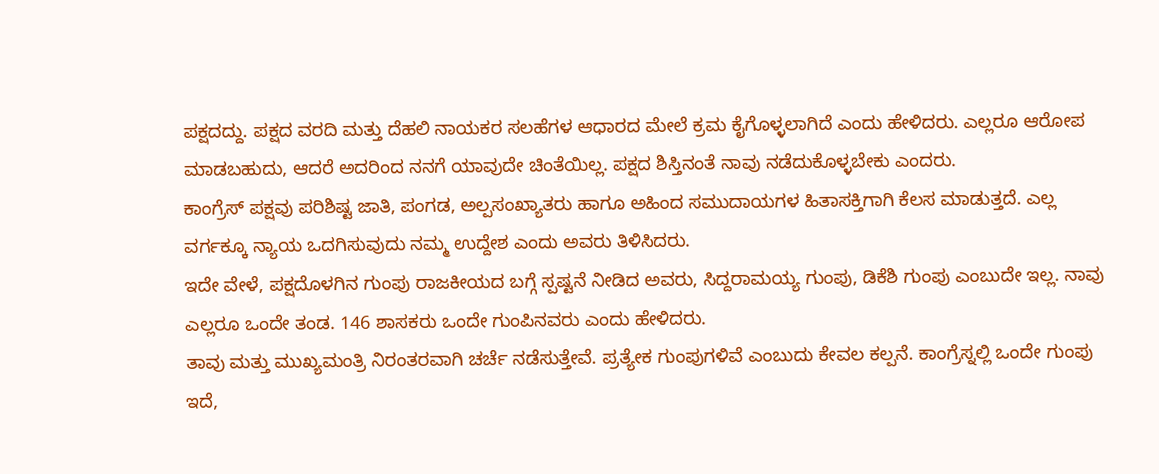ಪಕ್ಷದದ್ದು. ಪಕ್ಷದ ವರದಿ ಮತ್ತು ದೆಹಲಿ ನಾಯಕರ ಸಲಹೆಗಳ ಆಧಾರದ ಮೇಲೆ ಕ್ರಮ ಕೈಗೊಳ್ಳಲಾಗಿದೆ ಎಂದು ಹೇಳಿದರು. ಎಲ್ಲರೂ ಆರೋಪ ಮಾಡಬಹುದು, ಆದರೆ ಅದರಿಂದ ನನಗೆ ಯಾವುದೇ ಚಿಂತೆಯಿಲ್ಲ. ಪಕ್ಷದ ಶಿಸ್ತಿನಂತೆ ನಾವು ನಡೆದುಕೊಳ್ಳಬೇಕು ಎಂದರು.
ಕಾಂಗ್ರೆಸ್ ಪಕ್ಷವು ಪರಿಶಿಷ್ಟ ಜಾತಿ, ಪಂಗಡ, ಅಲ್ಪಸಂಖ್ಯಾತರು ಹಾಗೂ ಅಹಿಂದ ಸಮುದಾಯಗಳ ಹಿತಾಸಕ್ತಿಗಾಗಿ ಕೆಲಸ ಮಾಡುತ್ತದೆ. ಎಲ್ಲ ವರ್ಗಕ್ಕೂ ನ್ಯಾಯ ಒದಗಿಸುವುದು ನಮ್ಮ ಉದ್ದೇಶ ಎಂದು ಅವರು ತಿಳಿಸಿದರು.
ಇದೇ ವೇಳೆ, ಪಕ್ಷದೊಳಗಿನ ಗುಂಪು ರಾಜಕೀಯದ ಬಗ್ಗೆ ಸ್ಪಷ್ಟನೆ ನೀಡಿದ ಅವರು, ಸಿದ್ದರಾಮಯ್ಯ ಗುಂಪು, ಡಿಕೆಶಿ ಗುಂಪು ಎಂಬುದೇ ಇಲ್ಲ. ನಾವು ಎಲ್ಲರೂ ಒಂದೇ ತಂಡ. 146 ಶಾಸಕರು ಒಂದೇ ಗುಂಪಿನವರು ಎಂದು ಹೇಳಿದರು.
ತಾವು ಮತ್ತು ಮುಖ್ಯಮಂತ್ರಿ ನಿರಂತರವಾಗಿ ಚರ್ಚೆ ನಡೆಸುತ್ತೇವೆ. ಪ್ರತ್ಯೇಕ ಗುಂಪುಗಳಿವೆ ಎಂಬುದು ಕೇವಲ ಕಲ್ಪನೆ. ಕಾಂಗ್ರೆಸ್ನಲ್ಲಿ ಒಂದೇ ಗುಂಪು ಇದೆ,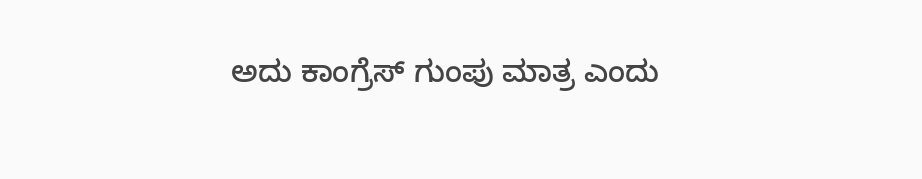ಅದು ಕಾಂಗ್ರೆಸ್ ಗುಂಪು ಮಾತ್ರ ಎಂದು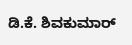ಡಿ.ಕೆ. ಶಿವಕುಮಾರ್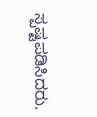ಸ್ಪಷ್ಟಪಡಿಸಿದರು.